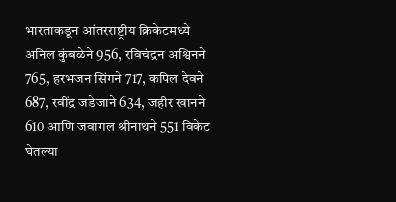भारताकडून आंतरराष्ट्रीय क्रिकेटमध्ये अनिल कुंबळेने 956, रविचंद्रन अश्विनने 765, हरभजन सिंगने 717, कपिल देवने 687, रवींद्र जडेजाने 634, जहीर खानने 610 आणि जवागल श्रीनाथने 551 विकेट घेतल्या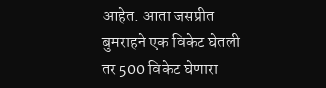आहेत. आता जसप्रीत बुमराहने एक विकेट घेतली तर 500 विकेट घेणारा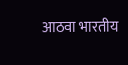आठवा भारतीय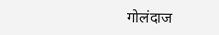गोलंदाज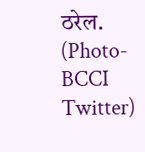ठरेल. (Photo- BCCI Twitter)